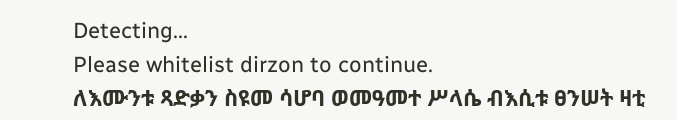Detecting...
Please whitelist dirzon to continue.
ለእሙንቱ ጻድቃን ስዩመ ሳሆባ ወመዓመተ ሥላሴ ብእሲቱ ፀንሠት ዛቲ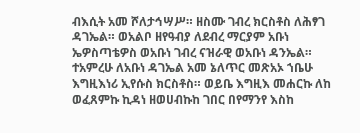ብእሲት አመ ሾለታኅሣሥ። ዘስሙ ገብረ ክርስቶስ ለሕፃገ ዳገኤል። ወአልቦ ዘየዓብያ ለደብረ ማርያም አቡነ ኤዎስጣቴዎስ ወአቡነ ገብረ ናዝራዊ ወአቡነ ዳንኤል። ተአምረሁ ለአቡነ ዳገኤል አመ ኔለጥር መጽአኦ ኀቤሁ እግዚእነሪ ኢየሱስ ክርስቶስ። ወይቤ እግዚእ መሐርኩ ለከ ወፈጸምኩ ኪዳነ ዘወሀብኩከ ገበር በየማንየ እስከ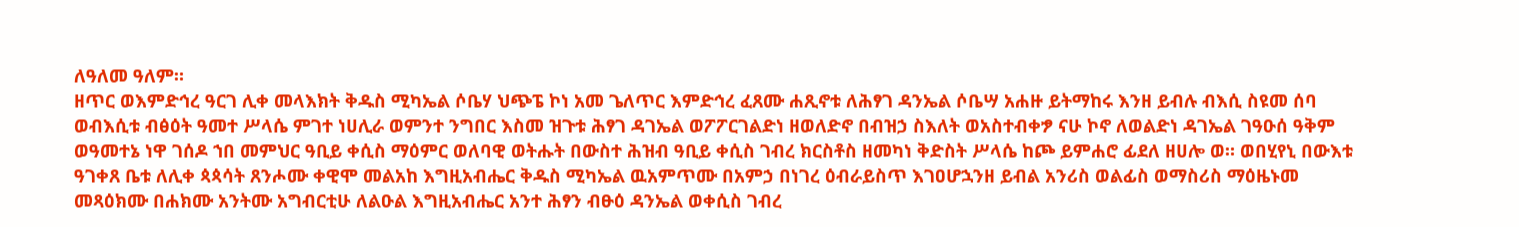ለዓለመ ዓለም።
ዘጥር ወእምድኅረ ዓርገ ሊቀ መላእክት ቅዱስ ሚካኤል ሶቤሃ ህጭፔ ኮነ አመ ጌለጥር እምድኅረ ፈጸሙ ሐጺኖቱ ለሕፃገ ዳንኤል ሶቤሣ አሐዙ ይትማከሩ እንዘ ይብሉ ብእሲ ስዩመ ሰባ ወብእሲቱ ብፅዕት ዓመተ ሥላሴ ምገተ ነሀሊራ ወምንተ ንግበር እስመ ዝጉቱ ሕፃገ ዳገኤል ወፖፖርገልድነ ዘወለድኖ በብዝኃ ስእለት ወአስተብቀፇ ናሁ ኮኖ ለወልድነ ዳገኤል ገዓዑሰ ዓቅም ወዓመተኔ ነዋ ገሰዶ ኀበ መምህር ዓቢይ ቀሲስ ማዕምር ወለባዊ ወትሑት በውስተ ሕዝብ ዓቢይ ቀሲስ ገብረ ክርስቶስ ዘመካነ ቅድስት ሥላሴ ከጮ ይምሐሮ ፊደለ ዘሀሎ ወ። ወበሂየኒ በውእቱ ዓገቀጸ ቤቱ ለሊቀ ጳጳሳት ጸንሖሙ ቀዊሞ መልአከ እግዚአብሔር ቅዱስ ሚካኤል ዉአምጥሙ በአምኃ በነገረ ዕብራይስጥ እገዐሆኋንዘ ይብል አንሪስ ወልፊስ ወማስሪስ ማዕዜኑመ መጻዕክሙ በሐክሙ አንትሙ አግብርቲሁ ለልዑል እግዚአብሔር አንተ ሕፃን ብፁዕ ዳንኤል ወቀሲስ ገብረ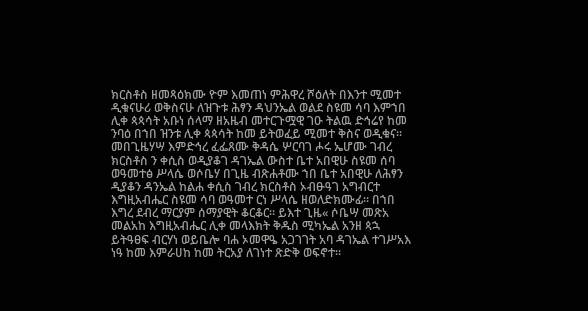ክርስቶስ ዘመጻዕክሙ ዮም እመጠነ ምሕዋረ ሾዕለት በእንተ ሚመተ ዲቁናሁሪ ወቅስናሁ ለዝጉቱ ሕፃን ዳህንኤል ወልደ ስዩመ ሳባ እምኀበ ሊቀ ጳጳሳት አቡነ ሰላማ ዘአዜብ መተርጉሟዊ ገዑ ትልዉ ድኅሬየ ከመ ንባዕ በኀበ ዝንቱ ሊቀ ጳጳሳት ከመ ይትወፈይ ሚመተ ቅስና ወዲቁና። መበጊዜሃሣ እምድኅረ ፈፌጸሙ ቅዳሴ ሦርባገ ሖሩ ኤሆሙ ገብረ ክርስቶስ ን ቀሲስ ወዲያቆገ ዳገኤል ውስተ ቤተ አበዊሁ ስዩመ ሰባ ወዓመተፅ ሥላሴ ወሶቤሃ በጊዜ ብጽሐቶሙ ኀበ ቤተ አበዊሁ ለሕፃን ዲያቆን ዳንኤል ከልሐ ቀሲስ ገብረ ክርስቶስ ኦብፁዓገ አግብርተ እግዚአብሔር ስዩመ ሳባ ወዓመተ ርነ ሥላሴ ዘወለድክሙፊ። በኀበ እግረ ደብረ ማርያም ሰማያዊት ቆርቆር። ይእተ ጊዜ« ሶቤሣ መጽአ መልአከ እግዚአብሔር ሊቀ መላእክት ቅዱስ ሚካኤል አንዘ ጳኋ ይትዓፀፍ ብርሃነ ወይቤሎ ባሐ ኦመዋዔ አጋገገት አባ ዳገኤል ተገሥአእ ነዓ ከመ እምራሀከ ከመ ትርአያ ለገነተ ጽድቅ ወፍኖተ።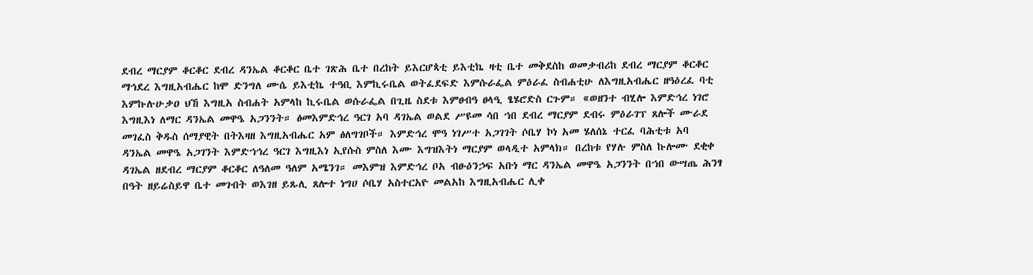ደብረ ማርያም ቆርቆር ደብረ ዳንኤል ቆርቆር ቤተ ገጽሕ ቤተ በረከት ይእርሆጳቲ ይእቲኬ ዛቲ ቤተ መቅደስከ ወመቃብሪከ ደብረ ማርያም ቆርቆር ማኅደረ እግዚአብሔር ከሞ ድንግለ ሙሴ ይእቲኬ ተዓቢ እምኪሩቤል ወትፈደፍድ እምሱራፌል ምዕራፈ ስብሐቲሁ ለእግዚአብሔር ዘዓዕረፈ ባቲ እምኩሉሁቃዐ ህኸ እግዚአ ስብሐት አምላከ ኪሩቤል ወሱራፌል በጊዜ ስደቱ እምፀብዓ ፀላዒ ፄሄሮድስ ርጉም። «ወዘንተ ብሂሎ እምድኅረ ነገሮ እግዚእነ ለማር ዳንኤል መዋዔ አጋንንት። ፅመእምድኅረ ዓርገ አባ ዳገኤል ወልደ ሥዩመ ሳበ ኀበ ደብረ ማርያም ደብሩ ምዕራገፕ ጸሎች ሙራደ መገፈስ ቅዱስ ሰማያዊት በትእዛዘ እግዚአብሔር አም ፅለግገቦች። እምድኅረ ሞዓ ነገሥተ አጋገገት ሶቤሃ ኮነ አመ ሄለሰኔ ተርፈ ባሕቲቱ አባ ዳንኤል መዋዔ አጋገንት እምድኀኅረ ዓርገ እግዚእነ ኢየሱስ ምስለ እሙ እግዝእትነ ማርያም ወላዲተ አምላክ። በረከቱ የሃሉ ምስለ ኩሎሙ ደቂቀ ዳገኤል ዘደብረ ማርያም ቆርቆር ለዓለመ ዓለም አሜንገ። መእምዝ እምድኅረ ቦአ ብፁዕንኃፍ አቡነ ማር ዳንኤል መዋዔ አጋንንት በኀበ ውሣጤ ሕንፃ በዓት ዘይሬስይዋ ቤተ መገብት ወእገዘ ይጹሊ ጸሎተ ነግሀ ሶቤሃ አስተርአዮ መልአከ እግዚአብሔር ሊቀ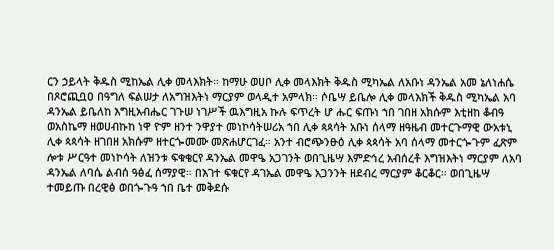ርን ኃይላት ቅዱስ ሚከኤል ሊቀ መላእክት። ከማሁ ወሀቦ ሊቀ መላእክት ቅዱስ ሚካኤል ለአቡነ ዳንኤል አመ ኔለነሐሴ በጾሮጪቧዐ በዓግለ ፍልሠታ ለአግዝእትነ ማርያም ወላዲተ አምላክ። ሶቤሣ ይቤሎ ሊቀ መላእክች ቅዱስ ሚካኤል አባ ዳንኤል ይቤለከ እግዚአብሔር ገጉሠ ነገሥች ዉእግዚአ ኩሉ ፍጥረት ሆ ሑር ፍጡነ ኀበ ገበዘ አክሱም እቲዘከ ቆብዓ ወአስኬማ ዘወሀብኩከ ነዋ ዮም ዘንተ ንዋያተ መነኮሳትሠሪአ ኀበ ሊቀ ጳጳሳት አቡነ ሰላማ ዘዓዜብ መተርጉማዊ ውአቱኒ ሊቀ ጳጳሳት ዘገበዘ አክሱም ዘተርጐመሙ መጽሐሆርገፈ። አንተ ብሮጭንፁዕ ሊቀ ጳጳሳት አባ ሰላማ መተርጐጉም ፈጽም ሎቱ ሥርዓተ መነኮሳት ለዝንቱ ፍቁቄርየ ዳንኤል መዋዔ አጋገንት ወበጊዜሣ እምድኅረ አብሰረቶ እግዝእትነ ማርያም ለአባ ዳንኤል ለባሴ ልብሰ ዓፅፈ ሰማያዊ። በእገተ ፍቁርየ ዳገኤል መዋዔ አጋንንት ዘደብረ ማርያም ቆርቆር። ወበጊዜሣ ተመይጡ በረዊፅ ወበጐጉዓ ኀበ ቤተ መቅደሱ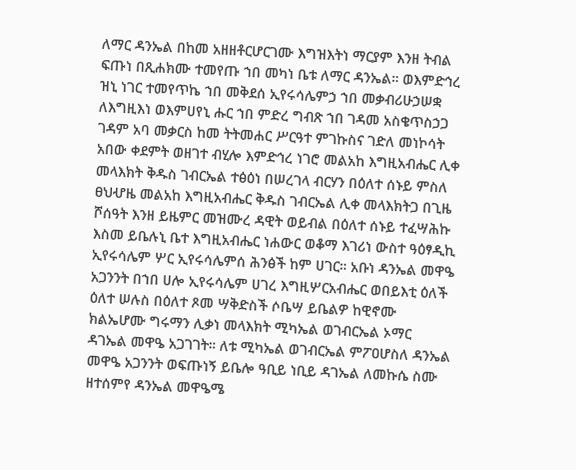ለማር ዳንኤል በከመ አዘዘቶርሆርገሙ እግዝእትነ ማርያም እንዘ ትብል ፍጡነ በጺሐክሙ ተመየጡ ኀበ መካነ ቤቱ ለማር ዳንኤል። ወእምድኅረ ዝኒ ነገር ተመየጥኬ ኀበ መቅደሰ ኢየሩሳሌምኃ ኀበ መቃብሪሁኃሠቋ ለእግዚእነ ወእምሀየኒ ሑር ኀበ ምድረ ግብጽ ኀበ ገዳመ አስቄጥስኃጋ ገዳም አባ መቃርስ ከመ ትትመሐር ሥርዓተ ምገኩስና ገድለ መነኮሳት አበው ቀደምት ወዘገተ ብሂሎ እምድኅረ ነገሮ መልአከ እግዚአብሔር ሊቀ መላእክት ቅዱስ ገብርኤል ተፅዕነ በሠረገላ ብርሃን በዕለተ ሰኑይ ምስለ ፀህሇዜ መልአከ እግዚአብሔር ቅዱስ ገብርኤል ሊቀ መላእክትጋ በጊዜ ሾሰዓት እንዘ ይዜምር መዝሙረ ዳዊት ወይብል በዕለተ ሰኑይ ተፈሣሕኩ እስመ ይቤሉኒ ቤተ እግዚአብሔር ነሐውር ወቆማ እገሪነ ውስተ ዓዕፃዲኪ ኢየሩሳሌም ሦር ኢየሩሳሌምሰ ሕንፅች ከም ሀገር። አቡነ ዳንኤል መዋዔ አጋንንት በኀበ ሀሎ ኢየሩሳሌም ሀገረ እግዚሦርአብሔር ወበይእቲ ዕለች ዕለተ ሠሉስ በዕለተ ጾመ ሣቅድስች ሶቤሣ ይቤልዎ ከዊኖሙ ክልኤሆሙ ግሩማን ሊቃነ መላእክት ሚካኤል ወገብርኤል ኦማር ዳገኤል መዋዔ አጋገገት። ለቱ ሚካኤል ወገብርኤል ምፖዐሆስለ ዳንኤል መዋዔ አጋንንት ወፍጡነኝ ይቤሎ ዓቢይ ነቢይ ዳገኤል ለመኩሴ ስሙ ዘተሰምየ ዳንኤል መዋዔሜ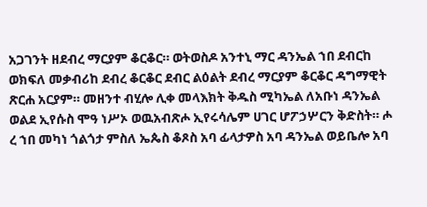አጋገንት ዘደብረ ማርያም ቆርቆር። ወትወስዶ አንተኒ ማር ዳንኤል ኀበ ደብርከ ወክፍለ መቃብሪከ ደብረ ቆርቆር ደብር ልዕልት ደብረ ማርያም ቆርቆር ዳግማዊት ጽርሐ አርያም። መዘንተ ብሂሎ ሊቀ መላእክት ቅዱስ ሚካኤል ለአቡነ ዳንኤል ወልደ ኢየሱስ ሞዓ ነሥኦ ወዉአብጽሖ ኢየሩሳሌም ሀገር ሆፖኃሦርን ቅድስት። ሖ ረ ኀበ መካነ ጎልጎታ ምስለ ኤጴስ ቆጾስ አባ ፊላታዎስ አባ ዳንኤል ወይቤሎ አባ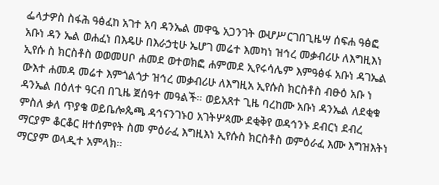ፌላታዎስ ስፋሕ ዓፅፈከ አገተ አባ ዳንኤል መዋዔ አጋንገት ወሇሥርገበጊዜሣ ሰፍሐ ዓፅፎ አቡነ ዳን ኤል ወሐፈነ በእዴሁ በእራኃቲሁ ኤሆገ መሬተ እመካነ ዝኅረ መቃብሪሁ ለእግዚእነ ኢየሱ ስ ክርስቶስ ወወመሀቦ ሐመደ ወተወክፎ ሐምመደ ኢየሩሳሌም እምዓፅፋ አቡነ ዳገኤል ውእተ ሐመዳ መሬተ እምጎልጎታ ዝኅረ መቃብሪሁ ለእግዚአ ኢየሱስ ክርስቶስ ብፁዕ አቡ ነ ዳንኤል በዕለተ ዓርብ በጊዜ ጀሰዓተ መዓልች። ወይአጸተ ጊዜ ባረከሙ አቡነ ዳንኤል ለደቂቁ ምስለ ቃለ ጥያቄ ወይቤሎጴጫ ዳኅናንገኑዐ አገትሦጳሙ ደቂቅየ ወዳኅንኑ ደብርነ ደብረ ማርያም ቆርቆር ዘተሰምየት ስመ ምዕራፈ እግዚእነ ኢየሱስ ክርስቶስ ወምዕራፈ እሙ እግዝእትነ ማርያም ወላዲተ አምላክ።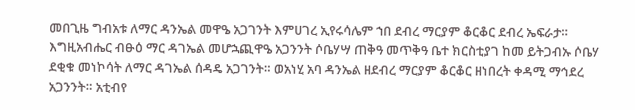መበጊዜ ግብአቱ ለማር ዳንኤል መዋዔ አጋገንት እምሀገረ ኢየሩሳሌም ኀበ ደብረ ማርያም ቆርቆር ደብረ ኤፍራታ። እግዚአብሔር ብፁዕ ማር ዳገኤል መሆኋጪዋዔ አጋንንት ሶቤሃሣ ጠቅዓ መጥቅዓ ቤተ ክርስቲያገ ከመ ይትጋብኡ ሶቤሃ ደቂቁ መነኮሳት ለማር ዳገኤል ሰዳዴ አጋገንት። ወአነሂ አባ ዳንኤል ዘደብረ ማርያም ቆርቆር ዘነበረት ቀዳሚ ማኅደረ አጋንንት። አቲብየ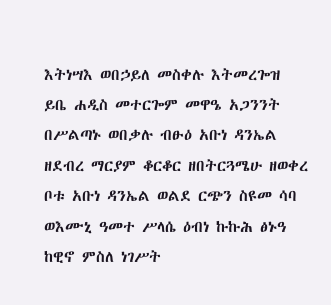እትነሣእ ወበኃይለ መስቀሉ እትመረጐዝ ይቤ ሐዲስ መተርጐም መዋዔ አጋንንት በሥልጣኑ ወበቃሉ ብፁዕ አቡነ ዳንኤል ዘደብረ ማርያም ቆርቆር ዘበትርጓሜሁ ዘወቀረ ቦቱ አቡነ ዳንኤል ወልደ ርጭን ስዩመ ሳባ ወእሙኒ ዓመተ ሥላሴ ዕብነ ኩኩሕ ፅኑዓ ከዊኖ ምስለ ነገሥት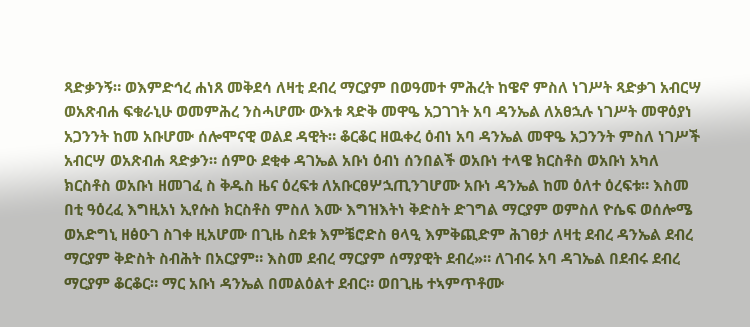ጻድቃንኝ። ወእምድኅረ ሐነጸ መቅደሳ ለዛቲ ደብረ ማርያም በወዓመተ ምሕረት ከዌኖ ምስለ ነገሥት ጻድቃገ አብርሣ ወአጽብሐ ፍቁራኒሁ ወመምሕረ ንስሓሆሙ ውእቱ ጻድቅ መዋዔ አጋገገት አባ ዳንኤል ለአፀኋሉ ነገሥት መዋዕያነ አጋንንት ከመ አቡሆሙ ሰሎሞናዊ ወልደ ዳዊት። ቆርቆር ዘዉቀረ ዕብነ አባ ዳንኤል መዋዔ አጋንንት ምስለ ነገሥች አብርሣ ወአጽብሐ ጻድቃን። ሰምዑ ደቂቀ ዳገኤል አቡነ ዕብነ ሰንበልች ወአቡነ ተላዌ ክርስቶስ ወአቡነ አካለ ክርስቶስ ወአቡነ ዘመገፈ ስ ቅዱስ ዜና ዕረፍቱ ለአቡርፀሦኋጢንገሆሙ አቡነ ዳንኤል ከመ ዕለተ ዕረፍቱ። እስመ በቲ ዓዕረፈ እግዚአነ ኢየሱስ ክርስቶስ ምስለ እሙ እግዝእትነ ቅድስት ድገግል ማርያም ወምስለ ዮሴፍ ወሰሎሜ ወአድግኒ ዘፅዑገ ስገቀ ዚአሆሙ በጊዜ ስደቱ እምቼሮድስ ፀላዒ እምቅጪድም ሕገፀታ ለዛቲ ደብረ ዳንኤል ደብረ ማርያም ቅድስት ስብሕት በአርያም። እስመ ደብረ ማርያም ሰማያዊት ደብረ»። ለገብሩ አባ ዳገኤል በደብሩ ደብረ ማርያም ቆርቆር። ማር አቡነ ዳንኤል በመልዕልተ ደብር። ወበጊዜ ተኣምጥቶሙ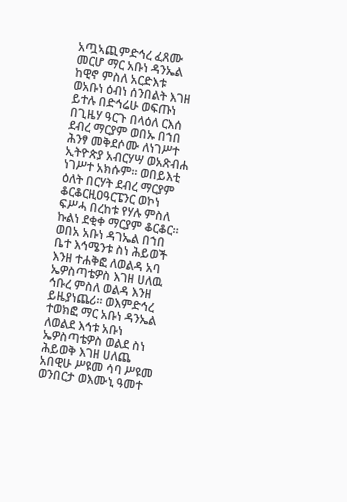አጧኣጪምድኅረ ፈጸሙ መርሆ ማር አቡነ ዳንኤል ከዊኖ ምስለ አርድእቱ ወአቡነ ዕብነ ሰንበልት እገዘ ይተሉ በድኅሬሁ ወፍጡነ በጊዜሃ ዓርጉ በላዕለ ርእሰ ደብረ ማርያም ወበኡ በኀበ ሕንፃ መቅደሶሙ ለነገሥተ ኢትዮጵያ አብርሃሣ ወአጽብሐ ነገሥተ አክሱም። ወበይእቲ ዕለት በርሃት ደብረ ማርያም ቆርቆርዚዐዓርፔንር ወኮነ ፍሥሓ በረከቱ የሃሉ ምስለ ኩልነ ደቂቀ ማርያም ቆርቆር። ወበአ አቡነ ዳገኤል በኀበ ቤተ እኅሜንቱ ስነ ሕይወች እንዘ ተሐቅፎ ለወልዳ አባ ኤዎስጣቴዎስ እገዘ ሀለዉ ኅቡረ ምስለ ወልዳ እንዘ ይዜያነጨሪ። ወእምድኅረ ተወክፎ ማር አቡነ ዳንኤል ለወልደ እኅቱ አቡነ ኤዎስጣቴዎስ ወልደ ስነ ሕይወቅ እገዘ ሀለጨ አበዊሁ ሥዩመ ሳባ ሥዩመ ወንበርታ ወእሙኒ ዓመተ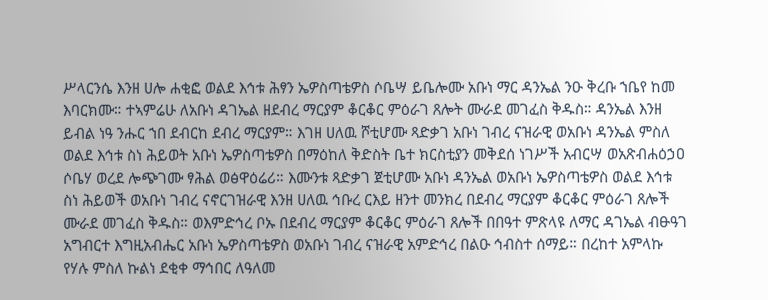ሥላርንሴ እንዘ ሀሎ ሐቂፎ ወልደ እኅቱ ሕፃን ኤዎስጣቴዎስ ሶቤሣ ይቤሎሙ አቡነ ማር ዳንኤል ንዑ ቅረቡ ኀቤየ ከመ እባርክሙ። ተኣምሬሁ ለአቡነ ዳገኤል ዘደብረ ማርያም ቆርቆር ምዕራገ ጸሎት ሙራደ መገፈስ ቅዱስ። ዳንኤል እንዘ ይብል ነዓ ንሑር ኀበ ደብርከ ደብረ ማርያም። እገዘ ሀለዉ ሾቲሆሙ ጻድቃገ አቡነ ገብረ ናዝራዊ ወአቡነ ዳንኤል ምስለ ወልደ እኅቱ ስነ ሕይወት አቡነ ኤዎስጣቴዎስ በማዕከለ ቅድስት ቤተ ክርስቲያን መቅደሰ ነገሥች አብርሣ ወአጽብሐዕኃዐ ሶቤሃ ወረደ ሎጭገሙ ፃሕል ወፅዋዕሬሪ። እሙንቱ ጻድቃገ ጀቲሆሙ አቡነ ዳንኤል ወአቡነ ኤዎስጣቴዎስ ወልደ እኅቱ ስነ ሕይወች ወአቡነ ገብረ ናኖርገዝራዊ እንዘ ሀለዉ ኅቡረ ርእይ ዘንተ መንክረ በደብረ ማርያም ቆርቆር ምዕራገ ጸሎች ሙራደ መገፈስ ቅዱስ። ወእምድኅረ ቦኡ በደብረ ማርያም ቆርቆር ምዕራገ ጸሎች በበዓተ ምጽላዩ ለማር ዳገኤል ብፁዓገ አግብርተ እግዚአብሔር አቡነ ኤዎስጣቴዎስ ወአቡነ ገብረ ናዝራዊ አምድኅረ በልዑ ኅብስተ ሰማይ። በረከተ አምላኩ የሃሉ ምስለ ኩልነ ደቂቀ ማኅበር ለዓለመ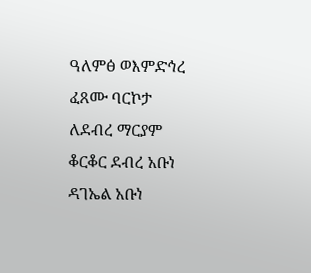ዓለምፅ ወእምድኅረ ፈጸሙ ባርኮታ ለደብረ ማርያም ቆርቆር ደብረ አቡነ ዳገኤል አቡነ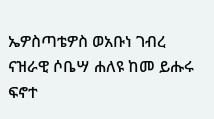ኤዎስጣቴዎስ ወአቡነ ገብረ ናዝራዊ ሶቤሣ ሐለዩ ከመ ይሑሩ ፍኖተ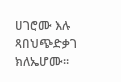ሀገሮሙ እሉ ጻበህጭድቃገ ክለኤሆሙ።